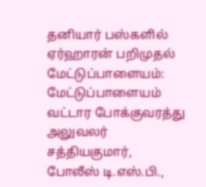தனியார் பஸ்களில் ஏர்ஹாரன் பறிமுதல்
மேட்டுப்பாளையம்: மேட்டுப்பாளையம் வட்டார போக்குவரத்து அலுவலர் சத்தியகுமார், போலீஸ் டி.எஸ்.பி.,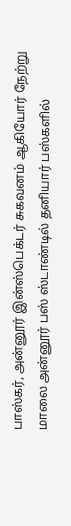பாஸ்கர், அன்னூர் இன்ஸ்பெக்டர் சுகவனம் ஆகியோர் நேற்று மாலை அன்னூர் பஸ் ஸ்டாண்டில் தனியார் பஸ்களில்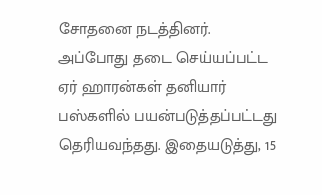சோதனை நடத்தினர். அப்போது தடை செய்யப்பட்ட ஏர் ஹாரன்கள் தனியார் பஸ்களில் பயன்படுத்தப்பட்டது தெரியவந்தது. இதையடுத்து, 15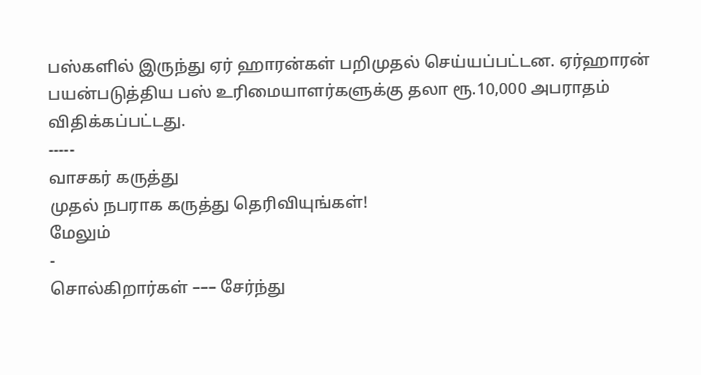பஸ்களில் இருந்து ஏர் ஹாரன்கள் பறிமுதல் செய்யப்பட்டன. ஏர்ஹாரன் பயன்படுத்திய பஸ் உரிமையாளர்களுக்கு தலா ரூ.10,000 அபராதம் விதிக்கப்பட்டது.
-----
வாசகர் கருத்து
முதல் நபராக கருத்து தெரிவியுங்கள்!
மேலும்
-
சொல்கிறார்கள் ––– சேர்ந்து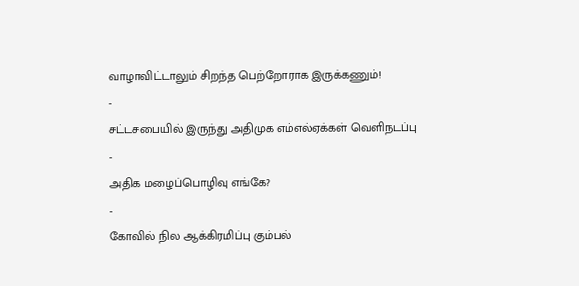வாழாவிட்டாலும் சிறந்த பெற்றோராக இருக்கணும்!
-
சட்டசபையில் இருந்து அதிமுக எம்எல்ஏக்கள் வெளிநடப்பு
-
அதிக மழைப்பொழிவு எங்கே?
-
கோவில் நில ஆக்கிரமிப்பு கும்பல்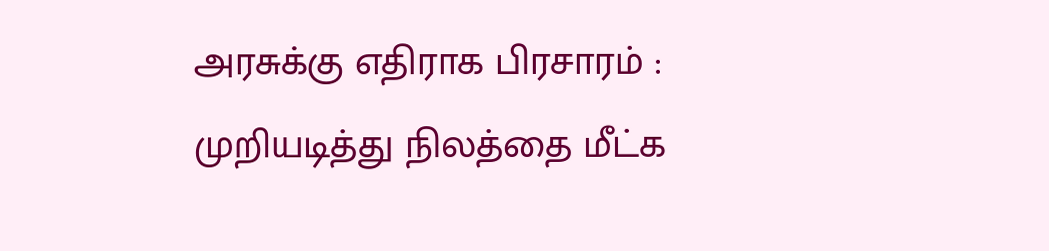அரசுக்கு எதிராக பிரசாரம் : முறியடித்து நிலத்தை மீட்க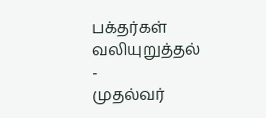பக்தர்கள் வலியுறுத்தல்
-
முதல்வர்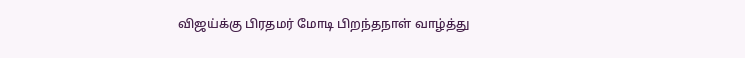விஜய்க்கு பிரதமர் மோடி பிறந்தநாள் வாழ்த்து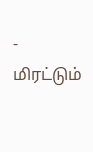-
மிரட்டும்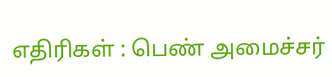எதிரிகள் : பெண் அமைச்சர்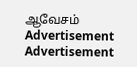ஆவேசம்
Advertisement
Advertisement